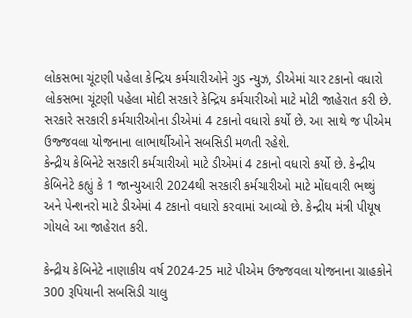લોકસભા ચૂંટણી પહેલા કેન્દ્રિય કર્મચારીઓને ગુડ ન્યુઝ, ડીએમાં ચાર ટકાનો વધારો
લોકસભા ચૂંટણી પહેલા મોદી સરકારે કેન્દ્રિય કર્મચારીઓ માટે મોટી જાહેરાત કરી છે. સરકારે સરકારી કર્મચારીઓના ડીએમાં 4 ટકાનો વધારો કર્યો છે. આ સાથે જ પીએમ ઉજ્જવલા યોજનાના લાભાર્થીઓને સબસિડી મળતી રહેશે.
કેન્દ્રીય કેબિનેટે સરકારી કર્મચારીઓ માટે ડીએમાં 4 ટકાનો વધારો કર્યો છે. કેન્દ્રીય કેબિનેટે કહ્યું કે 1 જાન્યુઆરી 2024થી સરકારી કર્મચારીઓ માટે મોંઘવારી ભથ્થું અને પેન્શનરો માટે ડીએમાં 4 ટકાનો વધારો કરવામાં આવ્યો છે. કેન્દ્રીય મંત્રી પીયૂષ ગોયલે આ જાહેરાત કરી.

કેન્દ્રીય કેબિનેટે નાણાકીય વર્ષ 2024-25 માટે પીએમ ઉજ્જવલા યોજનાના ગ્રાહકોને 300 રૂપિયાની સબસિડી ચાલુ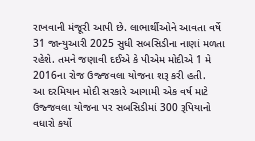રાખવાની મંજૂરી આપી છે. લાભાર્થીઓને આવતા વર્ષે 31 જાન્યુઆરી 2025 સુધી સબસિડીના નાણાં મળતા રહેશે. તમને જણાવી દઈએ કે પીએમ મોદીએ 1 મે 2016ના રોજ ઉજ્જવલા યોજના શરૂ કરી હતી.
આ દરમિયાન મોદી સરકારે આગામી એક વર્ષ માટે ઉજ્જવલા યોજના પર સબસિડીમાં 300 રૂપિયાનો વધારો કર્યો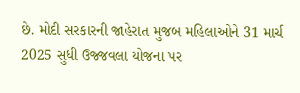છે. મોદી સરકારની જાહેરાત મુજબ મહિલાઓને 31 માર્ચ 2025 સુધી ઉજ્જવલા યોજના પર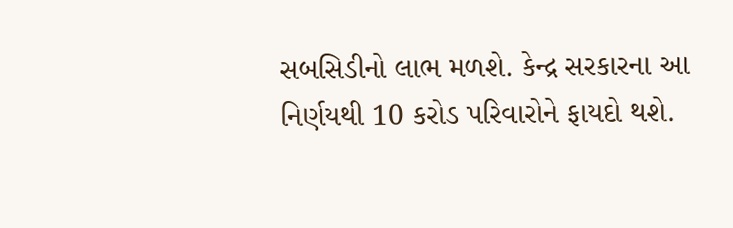સબસિડીનો લાભ મળશે. કેન્દ્ર સરકારના આ નિર્ણયથી 10 કરોડ પરિવારોને ફાયદો થશે.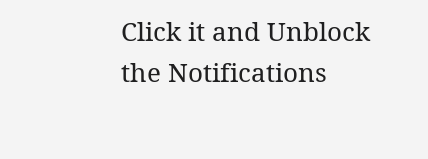Click it and Unblock the Notifications